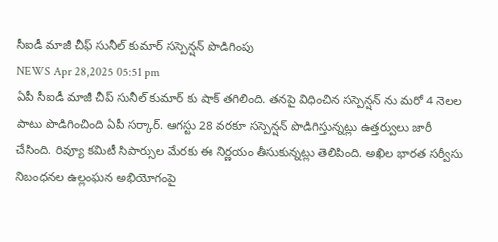సీఐడీ మాజీ చీఫ్ సునీల్ కుమార్ సస్పెన్షన్ పొడిగింపు
NEWS Apr 28,2025 05:51 pm
ఏపీ సీఐడీ మాజీ చీప్ సునీల్ కుమార్ కు షాక్ తగిలింది. తనపై విధించిన సస్పెన్షన్ ను మరో 4 నెలల పాటు పొడిగించింది ఏపీ సర్కార్. ఆగస్టు 28 వరకూ సస్పెన్షన్ పొడిగిస్తున్నట్లు ఉత్తర్వులు జారీ చేసింది. రివ్యూ కమిటీ సిపార్సుల మేరకు ఈ నిర్ణయం తీసుకున్నట్లు తెలిపింది. అఖిల భారత సర్వీసు నిబంధనల ఉల్లంఘన అభియోగంపై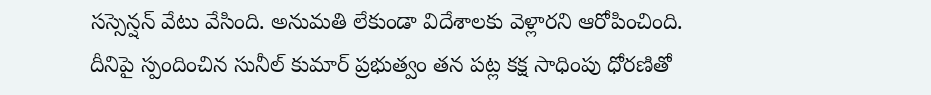సస్సెన్షన్ వేటు వేసింది. అనుమతి లేకుండా విదేశాలకు వెళ్లారని ఆరోపించింది. దీనిపై స్పందించిన సునీల్ కుమార్ ప్రభుత్వం తన పట్ల కక్ష సాధింపు ధోరణితో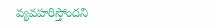వ్యవహరిస్తోందని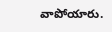వాపోయారు.